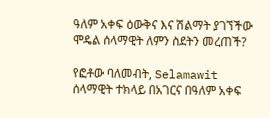ዓለም አቀፍ ዕውቅና እና ሽልማት ያገኘችው ሞዴል ሰላማዊት ለምን ስደትን መረጠች?

የፎቶው ባለመብት, Selamawit
ሰላማዊት ተክላይ በአገርና በዓለም አቀፍ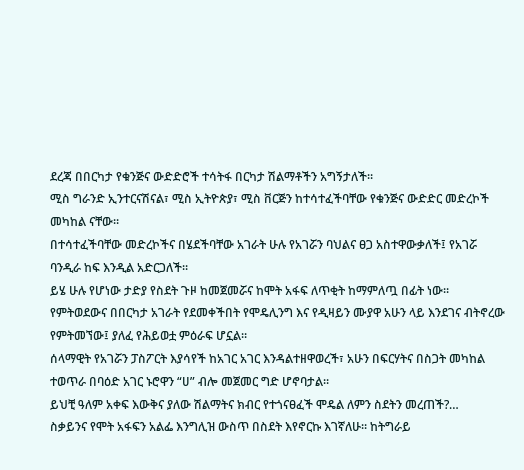ደረጃ በበርካታ የቁንጅና ውድድሮች ተሳትፋ በርካታ ሽልማቶችን አግኝታለች።
ሚስ ግራንድ ኢንተርናሽናል፣ ሚስ ኢትዮጵያ፣ ሚስ ቨርጅን ከተሳተፈችባቸው የቁንጅና ውድድር መድረኮች መካከል ናቸው።
በተሳተፈችባቸው መድረኮችና በሄደችባቸው አገራት ሁሉ የአገሯን ባህልና ፀጋ አስተዋውቃለች፤ የአገሯ ባንዲራ ከፍ እንዲል አድርጋለች።
ይሄ ሁሉ የሆነው ታድያ የስደት ጉዞ ከመጀመሯና ከሞት አፋፍ ለጥቂት ከማምለጧ በፊት ነው።
የምትወደውና በበርካታ አገራት የደመቀችበት የሞዴሊንግ እና የዲዛይን ሙያዋ አሁን ላይ እንደገና ብትኖረው የምትመኘው፤ ያለፈ የሕይወቷ ምዕራፍ ሆኗል።
ሰላማዊት የአገሯን ፓስፖርት እያሳየች ከአገር አገር እንዳልተዘዋወረች፣ አሁን በፍርሃትና በስጋት መካከል ተወጥራ በባዕድ አገር ኑሮዋን “ሀ” ብሎ መጀመር ግድ ሆኖባታል።
ይህቺ ዓለም አቀፍ እውቅና ያለው ሽልማትና ክብር የተጎናፀፈች ሞዴል ለምን ስደትን መረጠች?…
ስቃይንና የሞት አፋፍን አልፌ እንግሊዝ ውስጥ በስደት እየኖርኩ እገኛለሁ። ከትግራይ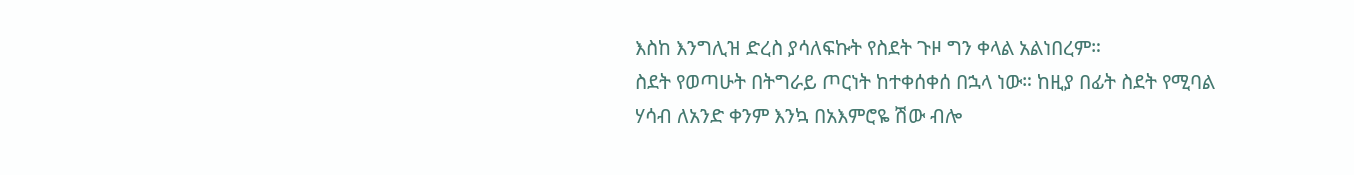እስከ እንግሊዝ ድረስ ያሳለፍኩት የስደት ጉዞ ግን ቀላል አልነበረም።
ስደት የወጣሁት በትግራይ ጦርነት ከተቀሰቀሰ በኋላ ነው። ከዚያ በፊት ስደት የሚባል ሃሳብ ለአንድ ቀንም እንኳ በአእምሮዬ ሽው ብሎ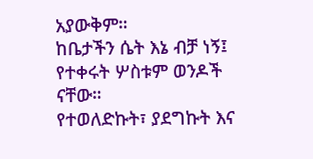አያውቅም።
ከቤታችን ሴት እኔ ብቻ ነኝ፤ የተቀሩት ሦስቱም ወንዶች ናቸው።
የተወለድኩት፣ ያደግኩት እና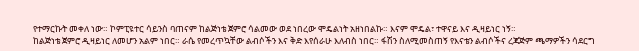የተማርኩት መቀለ ነው። ኮምፒዩተር ሳይንስ ባጠናም ከልጅነቴ ጀምሮ ሳልመው ወደ ነበረው ሞዴልነት አዘነበልኩ። እናም ሞዴል፣ ተዋናይ እና ዲዛይነር ነኝ።
ከልጅነቴ ጀምሮ ዲዛይነር ለመሆን አልም ነበር። ራሴ የመረጥኳቸው ልብሶችን እና ቅድ እየሰራሁ እለብስ ነበር። ፋሽን ስለሚመስጠኝ የእናቴን ልብሶችና ረጃጅም ጫማዎችን ሳደርግ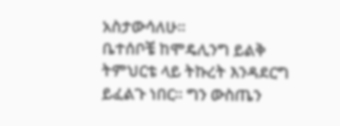አስታውሳለሁ።
ቤተሰቦቼ ከሞዴሊንግ ይልቅ ትምህርቴ ላይ ትኩረት እንዳደርግ ይፈልጉ ነበር። ግን ውስጤን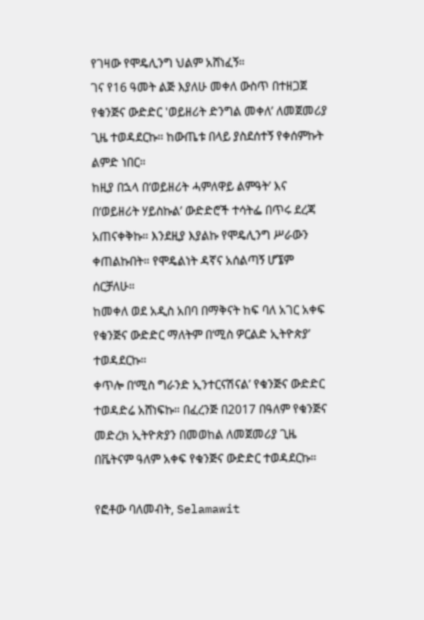የገዛው የሞዴሊንግ ህልም አሸነፈኝ።
ገና የ16 ዓመት ልጅ እያለሁ መቀለ ውስጥ በተዘጋጀ የቁንጅና ውድድር 'ወይዘሪት ድንግል መቀለ’ ለመጀመሪያ ጊዜ ተወዳደርኩ። ከውጤቱ በላይ ያስደሰተኝ የቀሰምኩት ልምድ ነበር።
ከዚያ በኋላ በ‘ወይዘሪት ሓምለዋይ ልምዓት’ እና በ‘ወይዘሪት ሃይስኩል’ ውድድሮች ተሳትፌ በጥሩ ደረጃ አጠናቀቅኩ። እንደዚያ እያልኩ የሞዴሊንግ ሥራውን ቀጠልኩበት። የሞዴልነት ዳኛና አሰልጣኝ ሆኜም ሰርቻለሁ።
ከመቀለ ወደ አዲስ አበባ በማቅናት ከፍ ባለ አገር አቀፍ የቁንጅና ውድድር ማለትም በ‘ሚስ ዎርልድ ኢትዮጵያ’ ተወዳደርኩ።
ቀጥሎ በ‘ሚስ ግራንድ ኢንተርናሽናል’ የቁንጅና ውድድር ተወዳድሬ አሸነፍኩ። በፈረንጅ በ2017 በዓለም የቁንጅና መድረክ ኢትዮጵያን በመወከል ለመጀመሪያ ጊዜ በቬትናም ዓለም አቀፍ የቁንጅና ውድድር ተወዳደርኩ።

የፎቶው ባለመብት, Selamawit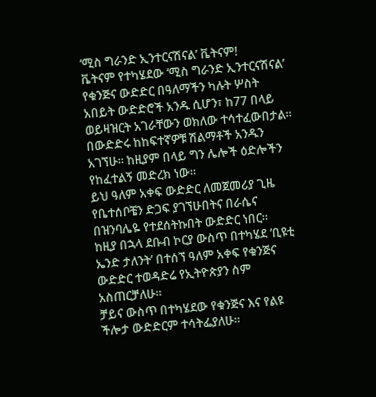‘ሚስ ግራንድ ኢንተርናሽናል’ ቬትናም!
ቬትናም የተካሄደው ‘ሚስ ግራንድ ኢንተርናሽናል’ የቁንጅና ውድድር በዓለማችን ካሉት ሦስት አበይት ውድድሮች አንዱ ሲሆን፣ ከ77 በላይ ወይዛዝርት አገራቸውን ወክለው ተሳተፈውበታል።
በውድድሩ ከከፍተኛዎቹ ሽልማቶች አንዱን አገኘሁ። ከዚያም በላይ ግን ሌሎች ዕድሎችን የከፈተልኝ መድረክ ነው።
ይህ ዓለም አቀፍ ውድድር ለመጀመሪያ ጊዜ የቤተሰቦቼን ድጋፍ ያገኘሁበትና በራሴና በዝንባሌዬ የተደሰትኩበት ውድድር ነበር።
ከዚያ በኋላ ደቡብ ኮርያ ውስጥ በተካሄደ ‘ቢዩቲ ኤንድ ታለንት’ በተሰኘ ዓለም አቀፍ የቁንጅና ውድድር ተወዳድሬ የኢትዮጵያን ስም አስጠርቻለሁ።
ቻይና ውስጥ በተካሄደው የቁንጅና እና የልዩ ችሎታ ውድድርም ተሳትፌያለሁ።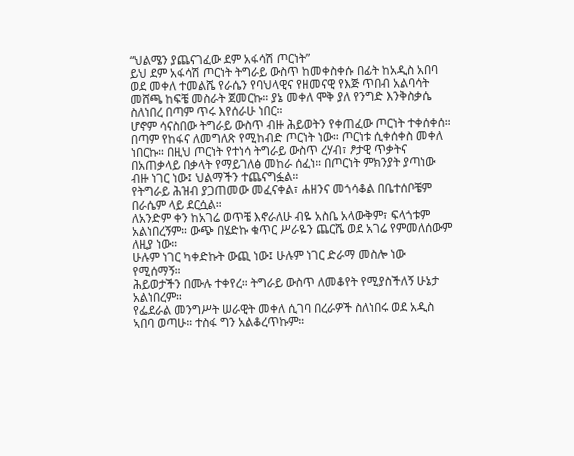“ህልሜን ያጨናገፈው ደም አፋሳሽ ጦርነት”
ይህ ደም አፋሳሽ ጦርነት ትግራይ ውስጥ ከመቀስቀሱ በፊት ከአዲስ አበባ ወደ መቀለ ተመልሼ የራሴን የባህላዊና የዘመናዊ የእጅ ጥበብ አልባሳት መሸጫ ከፍቼ መስራት ጀመርኩ። ያኔ መቀለ ሞቅ ያለ የንግድ እንቅስቃሴ ስለነበረ በጣም ጥሩ እየሰራሁ ነበር።
ሆኖም ሳናስበው ትግራይ ውስጥ ብዙ ሕይወትን የቀጠፈው ጦርነት ተቀሰቀሰ። በጣም የከፋና ለመግለጽ የሚከብድ ጦርነት ነው። ጦርነቱ ሲቀሰቀስ መቀለ ነበርኩ። በዚህ ጦርነት የተነሳ ትግራይ ውስጥ ረሃብ፣ ፆታዊ ጥቃትና በአጠቃላይ በቃላት የማይገለፅ መከራ ሰፈነ። በጦርነት ምክንያት ያጣነው ብዙ ነገር ነው፤ ህልማችን ተጨናግፏል።
የትግራይ ሕዝብ ያጋጠመው መፈናቀል፣ ሐዘንና መጎሳቆል በቤተሰቦቼም በራሴም ላይ ደርሷል።
ለአንድም ቀን ከአገሬ ወጥቼ እኖራለሁ ብዬ አስቤ አላውቅም፣ ፍላጎቱም አልነበረኝም። ውጭ በሄድኩ ቁጥር ሥራዬን ጨርሼ ወደ አገሬ የምመለሰውም ለዚያ ነው።
ሁሉም ነገር ካቀድኩት ውጪ ነው፤ ሁሉም ነገር ድራማ መስሎ ነው የሚሰማኝ።
ሕይወታችን በሙሉ ተቀየረ። ትግራይ ውስጥ ለመቆየት የሚያስችለኝ ሁኔታ አልነበረም።
የፌደራል መንግሥት ሠራዊት መቀለ ሲገባ በረራዎች ስለነበሩ ወደ አዲስ ኣበባ ወጣሁ። ተስፋ ግን አልቆረጥኩም።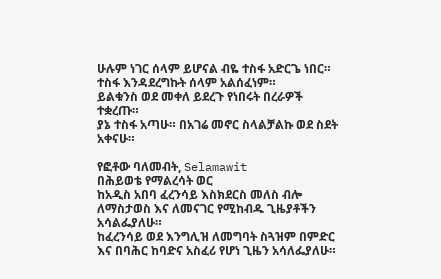ሁሉም ነገር ሰላም ይሆናል ብዬ ተስፋ አድርጌ ነበር። ተስፋ እንዳደረግኩት ሰላም አልሰፈነም።
ይልቁንስ ወደ መቀለ ይደረጉ የነበሩት በረራዎች ተቋረጡ።
ያኔ ተስፋ አጣሁ። በአገሬ መኖር ስላልቻልኩ ወደ ስደት አቀናሁ።

የፎቶው ባለመብት, Selamawit
በሕይወቴ የማልረሳት ወር
ከአዲስ አበባ ፈረንሳይ እስክደርስ መለስ ብሎ ለማስታወስ እና ለመናገር የሚከብዱ ጊዜያቶችን አሳልፌያለሁ።
ከፈረንሳይ ወደ እንግሊዝ ለመግባት ስጓዝም በምድር እና በባሕር ከባድና አስፈሪ የሆነ ጊዜን አሳለፌያለሁ።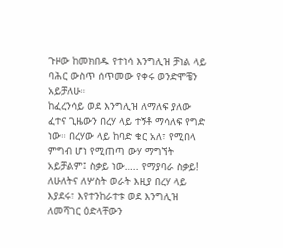ጉዞው ከመክበዱ የተነሳ እንግሊዝ ቻነል ላይ ባሕር ውስጥ ሰጥመው የቀሩ ወንድሞቼን አይቻለሁ።
ከፈረንሳይ ወደ እንግሊዝ ለማለፍ ያለው ፈተና ጊዜውን በረሃ ላይ ተኝቶ ማሳለፍ የግድ ነው። በረሃው ላይ ከባድ ቁር አለ፣ የሚበላ ምግብ ሆነ የሚጠጣ ውሃ ማግኘት አይቻልም፤ ስቃይ ነው….. የማያባራ ስቃይ!
ለሁለትና ለሦስት ወራት እዚያ በረሃ ላይ እያደሩ፣ እየተንከራተቱ ወደ እንግሊዝ ለመሻገር ዕድላቸውን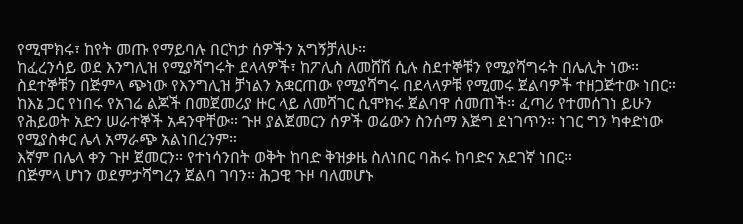የሚሞክሩ፣ ከየት መጡ የማይባሉ በርካታ ሰዎችን አግኝቻለሁ።
ከፈረንሳይ ወደ እንግሊዝ የሚያሻግሩት ደላላዎች፣ ከፖሊስ ለመሸሽ ሲሉ ስደተኞቹን የሚያሻግሩት በሌሊት ነው።
ስደተኞቹን በጅምላ ጭነው የእንግሊዝ ቻነልን አቋርጠው የሚያሻግሩ በደላላዎቹ የሚመሩ ጀልባዎች ተዘጋጅተው ነበር።
ከእኔ ጋር የነበሩ የአገሬ ልጆች በመጀመሪያ ዙር ላይ ለመሻገር ሲሞክሩ ጀልባዋ ሰመጠች። ፈጣሪ የተመሰገነ ይሁን የሕይወት አድን ሠራተኞች አዳንዋቸው። ጉዞ ያልጀመርን ሰዎች ወሬውን ስንሰማ እጅግ ደነገጥን። ነገር ግን ካቀድነው የሚያስቀር ሌላ አማራጭ አልነበረንም።
እኛም በሌላ ቀን ጉዞ ጀመርን። የተነሳንበት ወቅት ከባድ ቅዝቃዜ ስለነበር ባሕሩ ከባድና አደገኛ ነበር።
በጅምላ ሆነን ወደምታሻግረን ጀልባ ገባን። ሕጋዊ ጉዞ ባለመሆኑ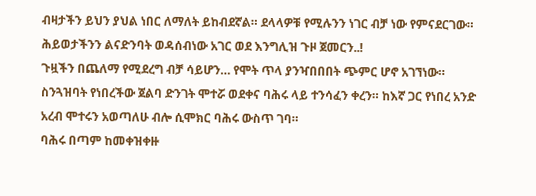ብዛታችን ይህን ያህል ነበር ለማለት ይከብደኛል። ደላላዎቹ የሚሉንን ነገር ብቻ ነው የምናደርገው። ሕይወታችንን ልናድንባት ወዳሰብነው አገር ወደ እንግሊዝ ጉዞ ጀመርን..!
ጉዟችን በጨለማ የሚደረግ ብቻ ሳይሆን… የሞት ጥላ ያንዣበበበት ጭምር ሆኖ አገኘነው።
ስንጓዝባት የነበረችው ጀልባ ድንገት ሞተሯ ወደቀና ባሕሩ ላይ ተንሳፈን ቀረን። ከእኛ ጋር የነበረ አንድ አረብ ሞተሩን አወጣለሁ ብሎ ሲሞክር ባሕሩ ውስጥ ገባ።
ባሕሩ በጣም ከመቀዝቀዙ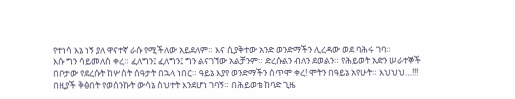የተነሳ እኔ ነኝ ያለ ዋናተኛ ራሱ የሚችለው አይደለም። እና ሲያቅተው አንድ ወንድማችን ሊረዳው ወደ ባሕሩ ገባ።
እሱ ግን ሳይመለስ ቀረ። ፈለግን፤ ፈለግን፤ ግን ልናገኘው አልቻንም። ድረሱልን ብለን ደወልን። የሕይወት አድን ሠራተኞች በቦታው የደረሱት ከሦስት ሰዓታት በኋላ ነበር። ዓይኔ እያየ ወንድማችን ሰጥሞ ቀረ! ሞትን በዓይኔ አየሁት። እህህህ…!!!
በዚያች ቅፅበት የወሰንኩት ውሳኔ ስህተት እንደሆነ ገባኝ። በሕይወቴ ከባድ ጊዜ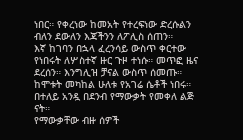ነበር። የቀረነው ከመአት የተረፍነው ድረሱልን ብለን ደውለን እጃችንን ለፖሊስ ሰጠን።
እኛ ከገባን በኋላ ፈረንሳይ ውስጥ ቀርተው የነበሩት ለሦስተኛ ዙር ጉዞ ተነሱ። መጥፎ ዜና ደረሰን። እንግሊዝ ቻናል ውስጥ ሰመጡ። ከሞቱት መካከል ሁለቱ የአገሬ ሴቶች ነበሩ። በተለይ አንዷ በደንብ የማውቃት የመቀለ ልጅ ናት።
የማውቃቸው ብዙ ሰዎች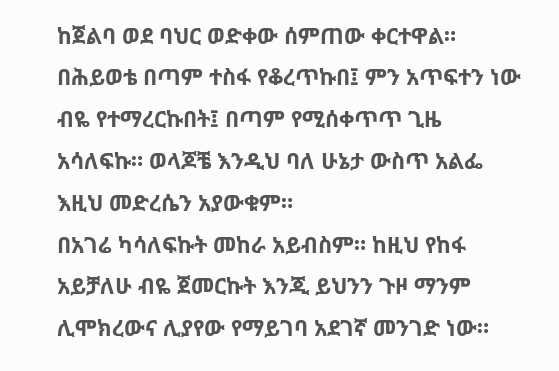ከጀልባ ወደ ባህር ወድቀው ሰምጠው ቀርተዋል። በሕይወቴ በጣም ተስፋ የቆረጥኩበ፤ ምን አጥፍተን ነው ብዬ የተማረርኩበት፤ በጣም የሚሰቀጥጥ ጊዜ አሳለፍኩ። ወላጆቼ እንዲህ ባለ ሁኔታ ውስጥ አልፌ እዚህ መድረሴን አያውቁም።
በአገሬ ካሳለፍኩት መከራ አይብስም። ከዚህ የከፋ አይቻለሁ ብዬ ጀመርኩት እንጂ ይህንን ጉዞ ማንም ሊሞክረውና ሊያየው የማይገባ አደገኛ መንገድ ነው።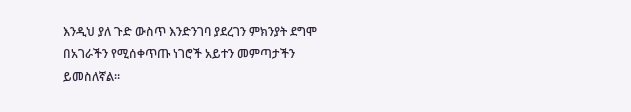እንዲህ ያለ ጉድ ውስጥ እንድንገባ ያደረገን ምክንያት ደግሞ በአገራችን የሚሰቀጥጡ ነገሮች አይተን መምጣታችን ይመስለኛል።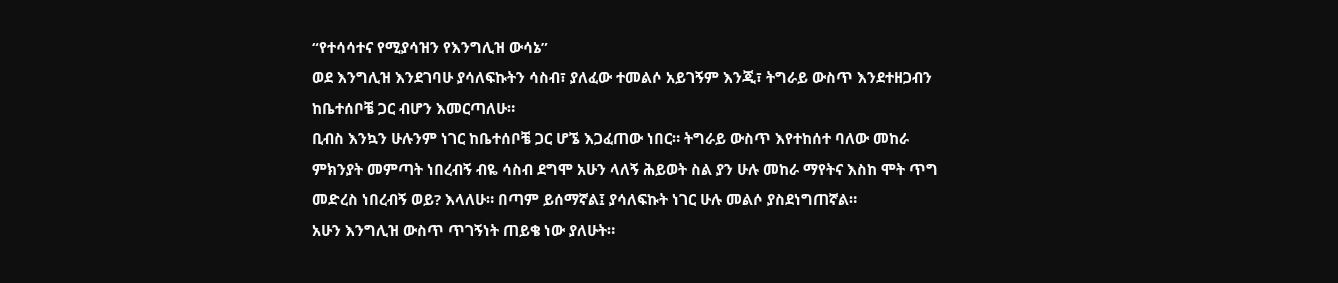“የተሳሳተና የሚያሳዝን የእንግሊዝ ውሳኔ”
ወደ እንግሊዝ እንደገባሁ ያሳለፍኩትን ሳስብ፣ ያለፈው ተመልሶ አይገኝም እንጂ፣ ትግራይ ውስጥ እንደተዘጋብን ከቤተሰቦቼ ጋር ብሆን እመርጣለሁ።
ቢብስ እንኳን ሁሉንም ነገር ከቤተሰቦቼ ጋር ሆኜ እጋፈጠው ነበር። ትግራይ ውስጥ እየተከሰተ ባለው መከራ ምክንያት መምጣት ነበረብኝ ብዬ ሳስብ ደግሞ አሁን ላለኝ ሕይወት ስል ያን ሁሉ መከራ ማየትና እስከ ሞት ጥግ መድረስ ነበረብኝ ወይ? እላለሁ። በጣም ይሰማኛል፤ ያሳለፍኩት ነገር ሁሉ መልሶ ያስደነግጠኛል።
አሁን እንግሊዝ ውስጥ ጥገኝነት ጠይቄ ነው ያለሁት።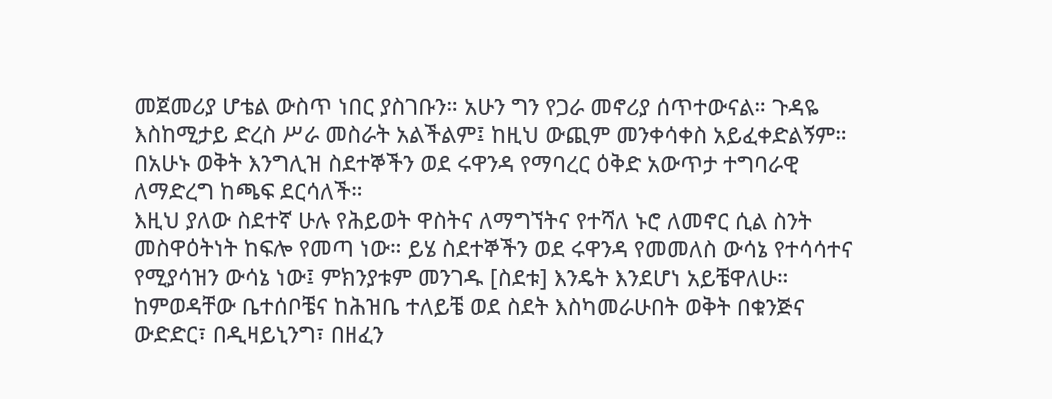መጀመሪያ ሆቴል ውስጥ ነበር ያስገቡን። አሁን ግን የጋራ መኖሪያ ሰጥተውናል። ጉዳዬ እስከሚታይ ድረስ ሥራ መስራት አልችልም፤ ከዚህ ውጪም መንቀሳቀስ አይፈቀድልኝም።
በአሁኑ ወቅት እንግሊዝ ስደተኞችን ወደ ሩዋንዳ የማባረር ዕቅድ አውጥታ ተግባራዊ ለማድረግ ከጫፍ ደርሳለች።
እዚህ ያለው ስደተኛ ሁሉ የሕይወት ዋስትና ለማግኘትና የተሻለ ኑሮ ለመኖር ሲል ስንት መስዋዕትነት ከፍሎ የመጣ ነው። ይሄ ስደተኞችን ወደ ሩዋንዳ የመመለስ ውሳኔ የተሳሳተና የሚያሳዝን ውሳኔ ነው፤ ምክንያቱም መንገዱ [ስደቱ] እንዴት እንደሆነ አይቼዋለሁ።
ከምወዳቸው ቤተሰቦቼና ከሕዝቤ ተለይቼ ወደ ስደት እስካመራሁበት ወቅት በቁንጅና ውድድር፣ በዲዛይኒንግ፣ በዘፈን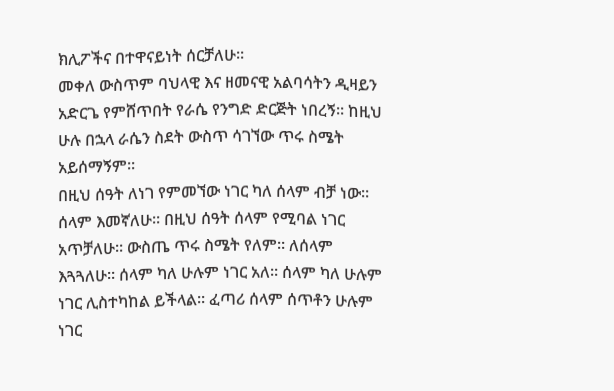ክሊፖችና በተዋናይነት ሰርቻለሁ።
መቀለ ውስጥም ባህላዊ እና ዘመናዊ አልባሳትን ዲዛይን አድርጌ የምሸጥበት የራሴ የንግድ ድርጅት ነበረኝ። ከዚህ ሁሉ በኋላ ራሴን ስደት ውስጥ ሳገኘው ጥሩ ስሜት አይሰማኝም።
በዚህ ሰዓት ለነገ የምመኘው ነገር ካለ ሰላም ብቻ ነው። ሰላም እመኛለሁ። በዚህ ሰዓት ሰላም የሚባል ነገር አጥቻለሁ። ውስጤ ጥሩ ስሜት የለም። ለሰላም እጓጓለሁ። ሰላም ካለ ሁሉም ነገር አለ። ሰላም ካለ ሁሉም ነገር ሊስተካከል ይችላል። ፈጣሪ ሰላም ሰጥቶን ሁሉም ነገር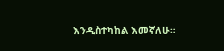እንዲስተካከል እመኛለሁ።